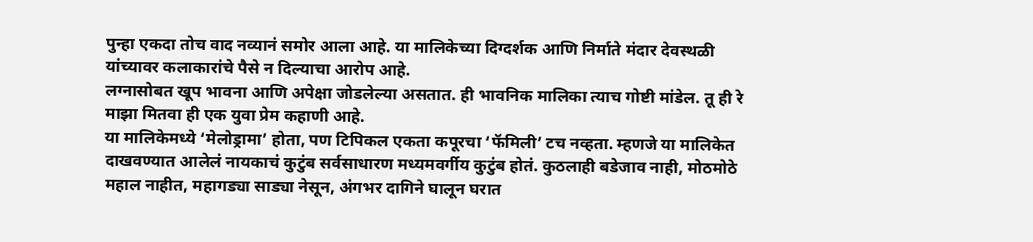पुन्हा एकदा तोच वाद नव्यानं समोर आला आहे. या मालिकेच्या दिग्दर्शक आणि निर्माते मंदार देवस्थळी यांच्यावर कलाकारांचे पैसे न दिल्याचा आरोप आहे.
लग्नासोबत खूप भावना आणि अपेक्षा जोडलेल्या असतात. ही भावनिक मालिका त्याच गोष्टी मांडेल. तू ही रे माझा मितवा ही एक युवा प्रेम कहाणी आहे.
या मालिकेमध्ये ‘मेलोड्रामा’ होता, पण टिपिकल एकता कपूरचा ‘फॅमिली’ टच नव्हता. म्हणजे या मालिकेत दाखवण्यात आलेलं नायकाचं कुटुंब सर्वसाधारण मध्यमवर्गीय कुटुंब होतं. कुठलाही बडेजाव नाही, मोठमोठे महाल नाहीत, महागड्या साड्या नेसून, अंगभर दागिने घालून घरात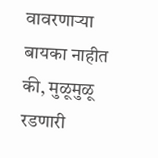वावरणाऱ्या बायका नाहीत की, मुळूमुळू रडणारी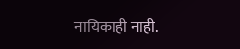नायिकाही नाही.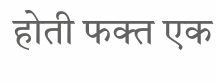होती फक्त एक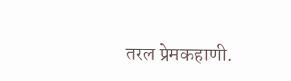तरल प्रेमकहाणी.